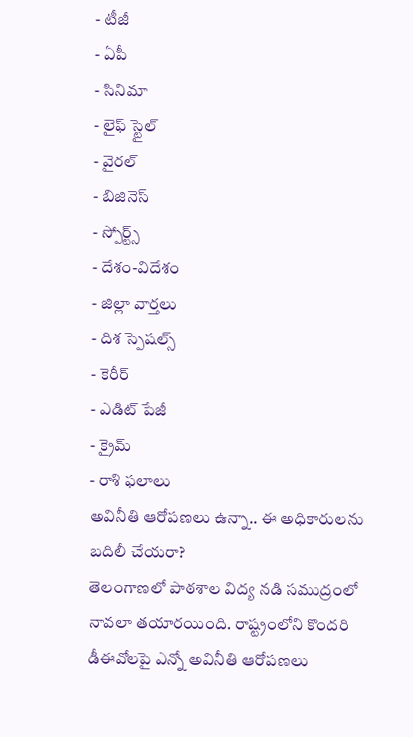- టీజీ
- ఏపీ
- సినిమా
- లైఫ్ స్టైల్
- వైరల్
- బిజినెస్
- స్పోర్ట్స్
- దేశం-విదేశం
- జిల్లా వార్తలు
- దిశ స్పెషల్స్
- కెరీర్
- ఎడిట్ పేజీ
- క్రైమ్
- రాశి ఫలాలు
అవినీతి ఆరోపణలు ఉన్నా.. ఈ అధికారులను బదిలీ చేయరా?
తెలంగాణలో పాఠశాల విద్య నడి సముద్రంలో నావలా తయారయింది. రాష్ట్రంలోని కొందరి డీఈవోలపై ఎన్నో అవినీతి ఆరోపణలు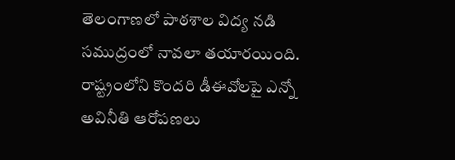తెలంగాణలో పాఠశాల విద్య నడి సముద్రంలో నావలా తయారయింది. రాష్ట్రంలోని కొందరి డీఈవోలపై ఎన్నో అవినీతి ఆరోపణలు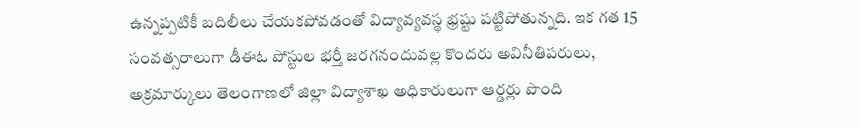ఉన్నప్పటికీ బదిలీలు చేయకపోవడంతో విద్యావ్యవస్థ భ్రష్టు పట్టిపోతున్నది. ఇక గత 15 సంవత్సరాలుగా డీఈఓ పోస్టుల భర్తీ జరగనందువల్ల కొందరు అవినీతిపరులు, అక్రమార్కులు తెలంగాణలో జిల్లా విద్యాశాఖ అధికారులుగా ఆర్డర్లు పొంది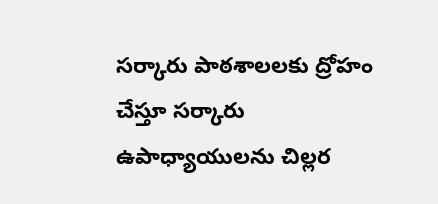సర్కారు పాఠశాలలకు ద్రోహం చేస్తూ సర్కారు ఉపాధ్యాయులను చిల్లర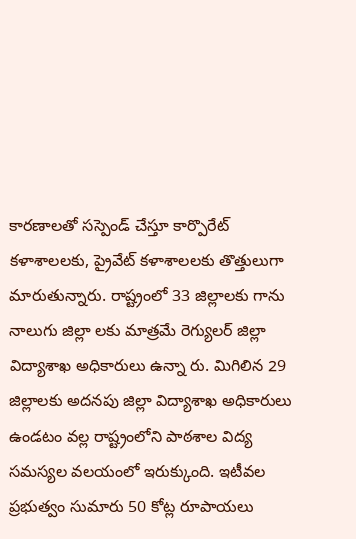కారణాలతో సస్పెండ్ చేస్తూ కార్పొరేట్ కళాశాలలకు, ప్రైవేట్ కళాశాలలకు తొత్తులుగా మారుతున్నారు. రాష్ట్రంలో 33 జిల్లాలకు గాను నాలుగు జిల్లా లకు మాత్రమే రెగ్యులర్ జిల్లా విద్యాశాఖ అధికారులు ఉన్నా రు. మిగిలిన 29 జిల్లాలకు అదనపు జిల్లా విద్యాశాఖ అధికారులు ఉండటం వల్ల రాష్ట్రంలోని పాఠశాల విద్య సమస్యల వలయంలో ఇరుక్కుంది. ఇటీవల ప్రభుత్వం సుమారు 50 కోట్ల రూపాయలు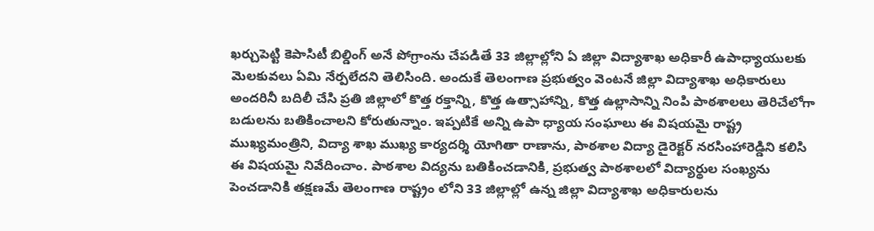ఖర్చుపెట్టి కెపాసిటీ బిల్డింగ్ అనే పోగ్రాంను చేపడితే 33 జిల్లాల్లోని ఏ జిల్లా విద్యాశాఖ అధికారీ ఉపాధ్యాయులకు మెలకువలు ఏమి నేర్పలేదని తెలిసింది. అందుకే తెలంగాణ ప్రభుత్వం వెంటనే జిల్లా విద్యాశాఖ అధికారులు అందరినీ బదిలీ చేసి ప్రతి జిల్లాలో కొత్త రక్తాన్ని, కొత్త ఉత్సాహాన్ని, కొత్త ఉల్లాసాన్ని నింపి పాఠశాలలు తెరిచేలోగా బడులను బతికించాలని కోరుతున్నాం. ఇప్పటికే అన్ని ఉపా ధ్యాయ సంఘాలు ఈ విషయమై రాష్ట్ర ముఖ్యమంత్రిని, విద్యా శాఖ ముఖ్య కార్యదర్శి యోగితా రాణాను, పాఠశాల విద్యా డైరెక్టర్ నరసింహారెడ్డిని కలిసి ఈ విషయమై నివేదించాం. పాఠశాల విద్యను బతికించడానికి, ప్రభుత్వ పాఠశాలలో విద్యార్థుల సంఖ్యను పెంచడానికి తక్షణమే తెలంగాణ రాష్ట్రం లోని 33 జిల్లాల్లో ఉన్న జిల్లా విద్యాశాఖ అధికారులను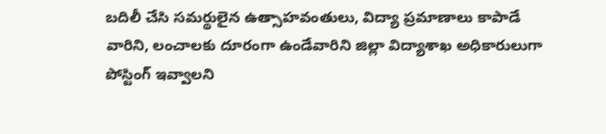బదిలీ చేసి సమర్థులైన ఉత్సాహవంతులు, విద్యా ప్రమాణాలు కాపాడే వారిని, లంచాలకు దూరంగా ఉండేవారిని జిల్లా విద్యాశాఖ అధికారులుగా పోస్టింగ్ ఇవ్వాలని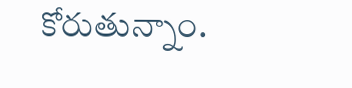కోరుతున్నాం.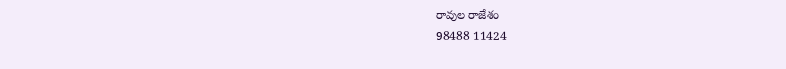రావుల రాజేశం
98488 11424